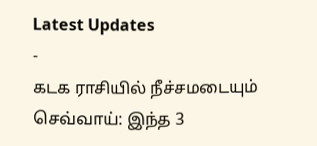Latest Updates
-
கடக ராசியில் நீச்சமடையும் செவ்வாய்: இந்த 3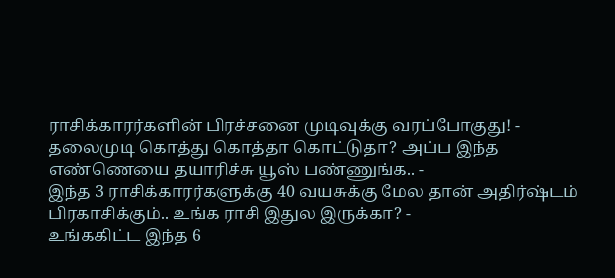ராசிக்காரர்களின் பிரச்சனை முடிவுக்கு வரப்போகுது! -
தலைமுடி கொத்து கொத்தா கொட்டுதா? அப்ப இந்த எண்ணெயை தயாரிச்சு யூஸ் பண்ணுங்க.. -
இந்த 3 ராசிக்காரர்களுக்கு 40 வயசுக்கு மேல தான் அதிர்ஷ்டம் பிரகாசிக்கும்.. உங்க ராசி இதுல இருக்கா? -
உங்ககிட்ட இந்த 6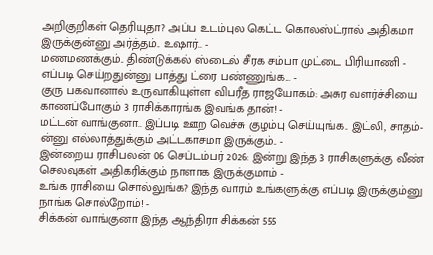அறிகுறிகள் தெரியுதா? அப்ப உடம்புல கெட்ட கொலஸ்ட்ரால் அதிகமா இருக்குன்னு அர்த்தம்.. உஷார்.. -
மணமணக்கும்.. திண்டுக்கல் ஸ்டைல் சீரக சம்பா முட்டை பிரியாணி - எப்படி செய்றதுன்னு பாத்து ட்ரை பண்ணுங்க... -
குரு பகவானால் உருவாகியுள்ள விபரீத ராஜயோகம்: அசுர வளர்ச்சியை காணப்போகும் 3 ராசிக்காரங்க இவங்க தான்! -
மட்டன் வாங்குனா.. இப்படி ஊற வெச்சு குழம்பு செய்யுங்க.. இட்லி, சாதம்-ன்னு எல்லாத்துக்கும் அட்டகாசமா இருக்கும்.. -
இன்றைய ராசிபலன் 06 செப்டம்பர் 2026: இன்று இந்த 3 ராசிகளுக்கு வீண் செலவுகள் அதிகரிக்கும் நாளாக இருக்குமாம் -
உங்க ராசியை சொல்லுங்க? இந்த வாரம் உங்களுக்கு எப்படி இருக்கும்னு நாங்க சொல்றோம்! -
சிக்கன் வாங்குனா இந்த ஆந்திரா சிக்கன் 555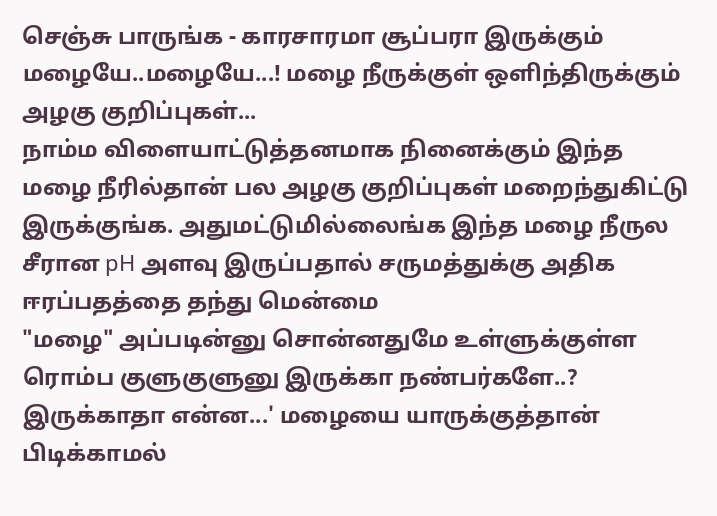செஞ்சு பாருங்க - காரசாரமா சூப்பரா இருக்கும்
மழையே..மழையே...! மழை நீருக்குள் ஒளிந்திருக்கும் அழகு குறிப்புகள்...
நாம்ம விளையாட்டுத்தனமாக நினைக்கும் இந்த மழை நீரில்தான் பல அழகு குறிப்புகள் மறைந்துகிட்டு இருக்குங்க. அதுமட்டுமில்லைங்க இந்த மழை நீருல சீரான pH அளவு இருப்பதால் சருமத்துக்கு அதிக ஈரப்பதத்தை தந்து மென்மை
"மழை" அப்படின்னு சொன்னதுமே உள்ளுக்குள்ள ரொம்ப குளுகுளுனு இருக்கா நண்பர்களே..? இருக்காதா என்ன...' மழையை யாருக்குத்தான் பிடிக்காமல்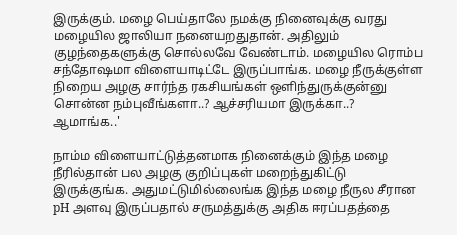இருக்கும். மழை பெய்தாலே நமக்கு நினைவுக்கு வரது மழையில ஜாலியா நனையறதுதான். அதிலும் குழந்தைகளுக்கு சொல்லவே வேண்டாம். மழையில ரொம்ப சந்தோஷமா விளையாடிட்டே இருப்பாங்க. மழை நீருக்குள்ள நிறைய அழகு சார்ந்த ரகசியங்கள் ஒளிந்துருக்குன்னு சொன்ன நம்புவீங்களா..? ஆச்சரியமா இருக்கா..? ஆமாங்க..'

நாம்ம விளையாட்டுத்தனமாக நினைக்கும் இந்த மழை நீரில்தான் பல அழகு குறிப்புகள் மறைந்துகிட்டு இருக்குங்க. அதுமட்டுமில்லைங்க இந்த மழை நீருல சீரான pH அளவு இருப்பதால் சருமத்துக்கு அதிக ஈரப்பதத்தை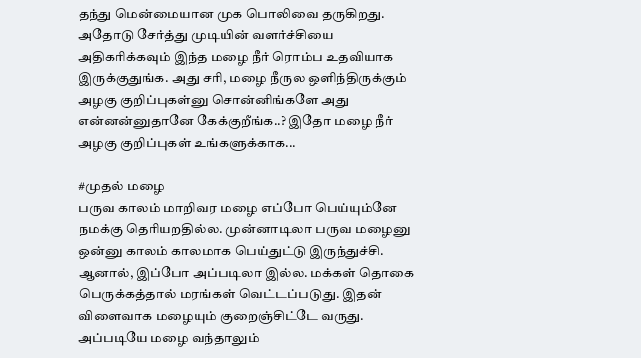தந்து மென்மையான முக பொலிவை தருகிறது. அதோடு சேர்த்து முடியின் வளர்ச்சியை அதிகரிக்கவும் இந்த மழை நீர் ரொம்ப உதவியாக இருக்குதுங்க. அது சரி, மழை நீருல ஒளிந்திருக்கும் அழகு குறிப்புகள்னு சொன்னிங்களே அது என்னன்னுதானே கேக்குறீங்க..? இதோ மழை நீர் அழகு குறிப்புகள் உங்களுக்காக...

#முதல் மழை
பருவ காலம் மாறிவர மழை எப்போ பெய்யும்னே நமக்கு தெரியறதில்ல. முன்னாடிலா பருவ மழைனு ஒன்னு காலம் காலமாக பெய்துட்டு இருந்துச்சி. ஆனால், இப்போ அப்படிலா இல்ல. மக்கள் தொகை பெருக்கத்தால் மரங்கள் வெட்டப்படுது. இதன் விளைவாக மழையும் குறைஞ்சிட்டே வருது. அப்படியே மழை வந்தாலும்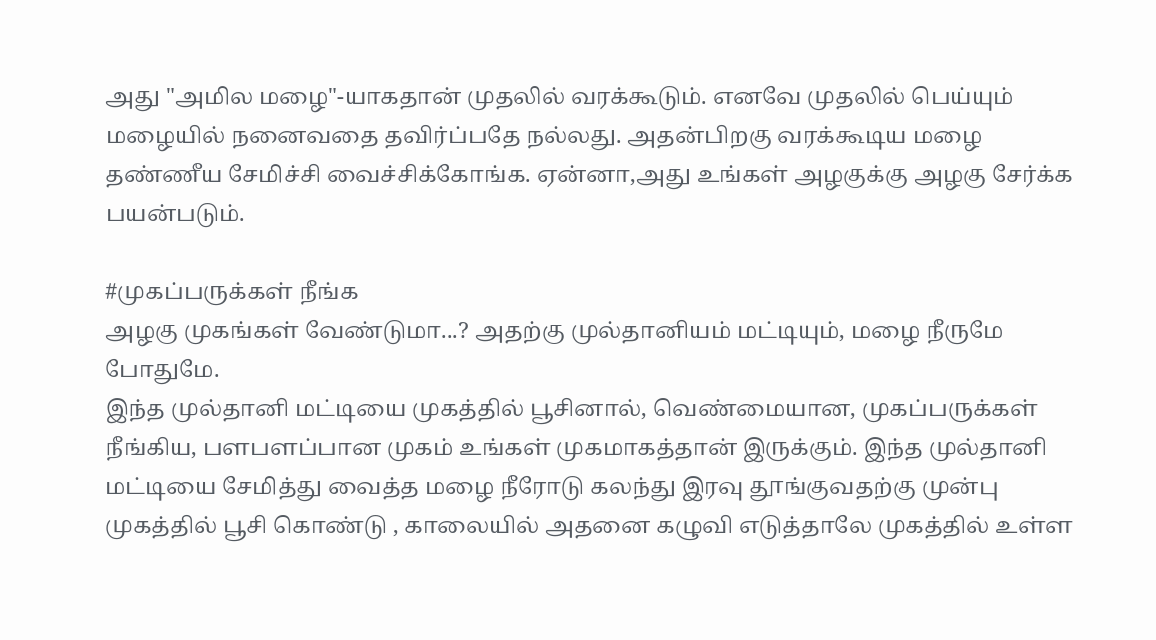அது "அமில மழை"-யாகதான் முதலில் வரக்கூடும். எனவே முதலில் பெய்யும் மழையில் நனைவதை தவிர்ப்பதே நல்லது. அதன்பிறகு வரக்கூடிய மழை தண்ணீய சேமிச்சி வைச்சிக்கோங்க. ஏன்னா,அது உங்கள் அழகுக்கு அழகு சேர்க்க பயன்படும்.

#முகப்பருக்கள் நீங்க
அழகு முகங்கள் வேண்டுமா...? அதற்கு முல்தானியம் மட்டியும், மழை நீருமே போதுமே.
இந்த முல்தானி மட்டியை முகத்தில் பூசினால், வெண்மையான, முகப்பருக்கள் நீங்கிய, பளபளப்பான முகம் உங்கள் முகமாகத்தான் இருக்கும். இந்த முல்தானி மட்டியை சேமித்து வைத்த மழை நீரோடு கலந்து இரவு தூங்குவதற்கு முன்பு முகத்தில் பூசி கொண்டு , காலையில் அதனை கழுவி எடுத்தாலே முகத்தில் உள்ள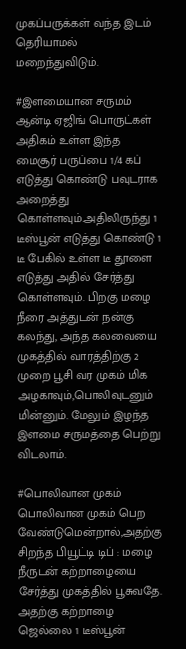முகப்பருக்கள் வந்த இடம் தெரியாமல் மறைந்துவிடும்.

#இளமையான சருமம்
ஆன்டி ஏஜிங் பொருட்கள் அதிகம் உள்ள இந்த மைசூர் பருப்பை 1/4 கப் எடுத்து கொண்டு பவுடராக அறைத்து கொள்ளவும்.அதிலிருந்து 1 டீஸ்பூன் எடுத்து கொண்டு 1 டீ பேகில் உள்ள டீ தூளை எடுத்து அதில் சேர்த்து கொள்ளவும். பிறகு மழை நீரை அத்துடன் நன்கு கலந்து, அந்த கலவையை முகத்தில் வாரத்திற்கு 2 முறை பூசி வர முகம் மிக அழகாவும்,பொலிவுடனும் மின்னும். மேலும் இழந்த இளமை சருமத்தை பெற்று விடலாம்.

#பொலிவான முகம்
பொலிவான முகம் பெற வேண்டுமென்றால்,அதற்கு சிறந்த பியூட்டி டிப் : மழை நீருடன் கற்றாழையை சேர்த்து முகத்தில் பூசுவதே. அதற்கு கற்றாழை ஜெல்லை 1 டீஸ்பூன்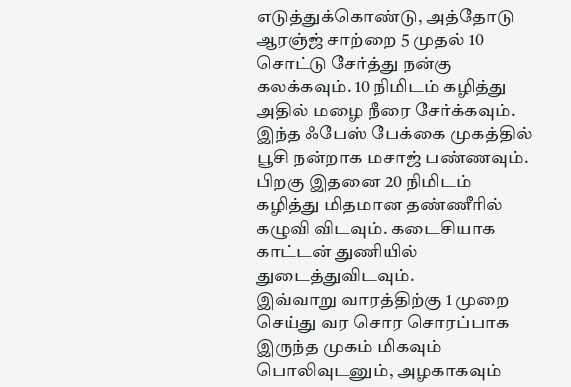எடுத்துக்கொண்டு, அத்தோடு ஆரஞ்ஜ் சாற்றை 5 முதல் 10 சொட்டு சேர்த்து நன்கு கலக்கவும். 10 நிமிடம் கழித்து அதில் மழை நீரை சேர்க்கவும். இந்த ஃபேஸ் பேக்கை முகத்தில் பூசி நன்றாக மசாஜ் பண்ணவும். பிறகு இதனை 20 நிமிடம் கழித்து மிதமான தண்ணீரில் கழுவி விடவும். கடைசியாக காட்டன் துணியில் துடைத்துவிடவும்.
இவ்வாறு வாரத்திற்கு 1 முறை செய்து வர சொர சொரப்பாக இருந்த முகம் மிகவும் பொலிவுடனும், அழகாகவும்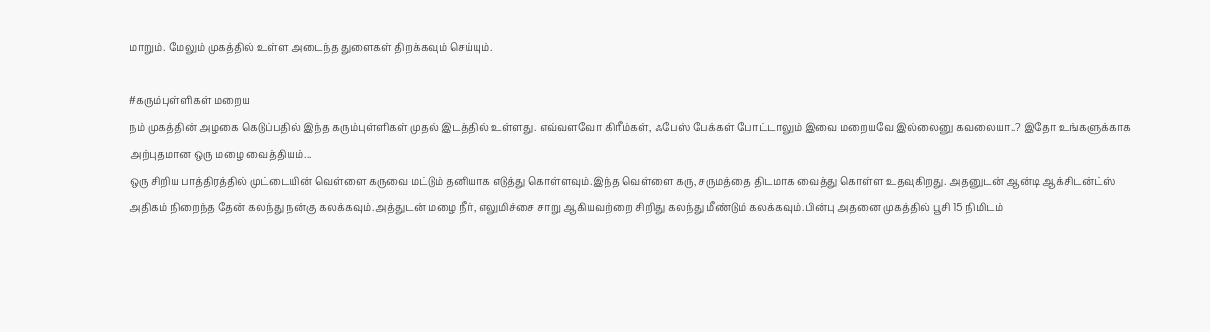மாறும். மேலும் முகத்தில் உள்ள அடைந்த துளைகள் திறக்கவும் செய்யும்.

#கரும்புள்ளிகள் மறைய
நம் முகத்தின் அழகை கெடுப்பதில் இந்த கரும்புள்ளிகள் முதல் இடத்தில் உள்ளது. எவ்வளவோ கிரீம்கள், ஃபேஸ் பேக்கள் போட்டாலும் இவை மறையவே இல்லைனு கவலையா..? இதோ உங்களுக்காக அற்புதமான ஒரு மழை வைத்தியம்...
ஒரு சிறிய பாத்திரத்தில் முட்டையின் வெள்ளை கருவை மட்டும் தனியாக எடுத்து கொள்ளவும்.இந்த வெள்ளை கரு, சருமத்தை திடமாக வைத்து கொள்ள உதவுகிறது. அதனுடன் ஆன்டி ஆக்சிடன்ட்ஸ் அதிகம் நிறைந்த தேன் கலந்து நன்கு கலக்கவும்.அத்துடன் மழை நீர், எலுமிச்சை சாறு ஆகியவற்றை சிறிது கலந்து மீண்டும் கலக்கவும்.பின்பு அதனை முகத்தில் பூசி 15 நிமிடம்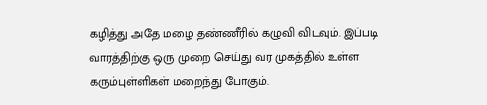கழித்து அதே மழை தண்ணீரில் கழுவி விடவும். இப்படி வாரத்திற்கு ஒரு முறை செய்து வர முகத்தில் உள்ள கரும்புள்ளிகள் மறைந்து போகும்.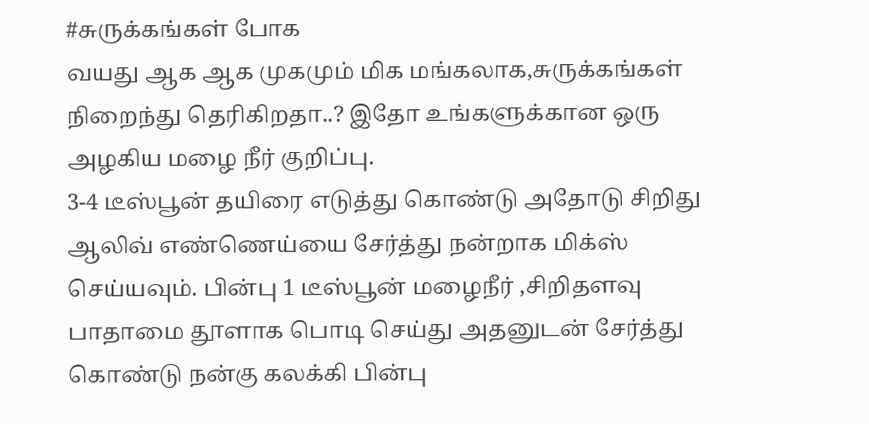#சுருக்கங்கள் போக
வயது ஆக ஆக முகமும் மிக மங்கலாக,சுருக்கங்கள் நிறைந்து தெரிகிறதா..? இதோ உங்களுக்கான ஒரு அழகிய மழை நீர் குறிப்பு.
3-4 டீஸ்பூன் தயிரை எடுத்து கொண்டு அதோடு சிறிது ஆலிவ் எண்ணெய்யை சேர்த்து நன்றாக மிக்ஸ் செய்யவும். பின்பு 1 டீஸ்பூன் மழைநீர் ,சிறிதளவு பாதாமை தூளாக பொடி செய்து அதனுடன் சேர்த்து கொண்டு நன்கு கலக்கி பின்பு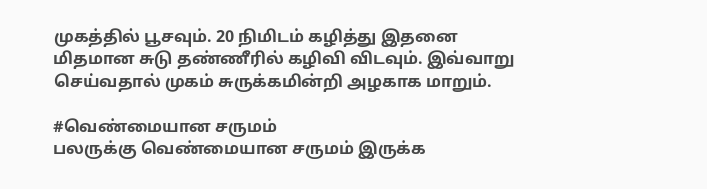முகத்தில் பூசவும். 20 நிமிடம் கழித்து இதனை மிதமான சுடு தண்ணீரில் கழிவி விடவும். இவ்வாறு செய்வதால் முகம் சுருக்கமின்றி அழகாக மாறும்.

#வெண்மையான சருமம்
பலருக்கு வெண்மையான சருமம் இருக்க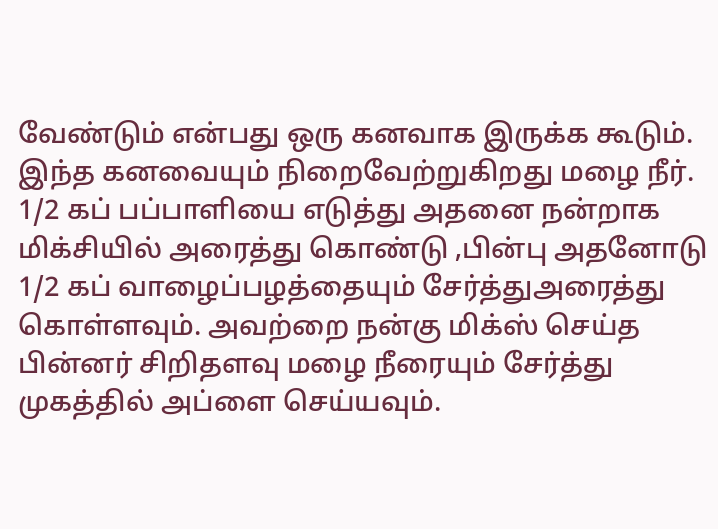வேண்டும் என்பது ஒரு கனவாக இருக்க கூடும். இந்த கனவையும் நிறைவேற்றுகிறது மழை நீர்.
1/2 கப் பப்பாளியை எடுத்து அதனை நன்றாக மிக்சியில் அரைத்து கொண்டு ,பின்பு அதனோடு 1/2 கப் வாழைப்பழத்தையும் சேர்த்துஅரைத்து கொள்ளவும். அவற்றை நன்கு மிக்ஸ் செய்த பின்னர் சிறிதளவு மழை நீரையும் சேர்த்து முகத்தில் அப்ளை செய்யவும்.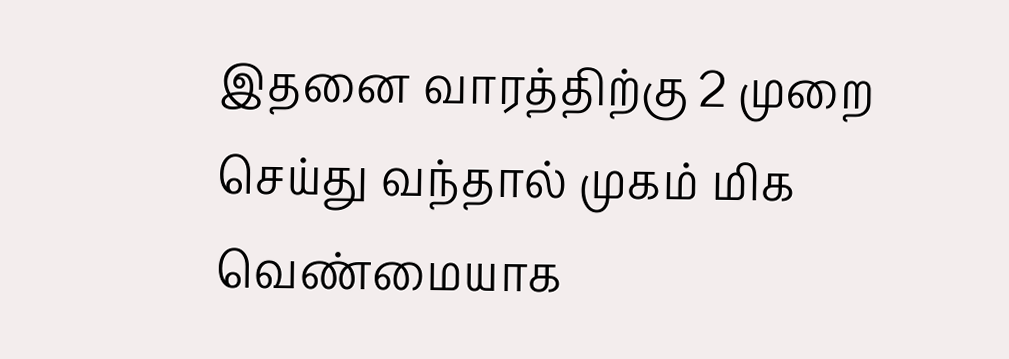இதனை வாரத்திற்கு 2 முறை செய்து வந்தால் முகம் மிக வெண்மையாக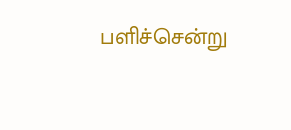பளிச்சென்று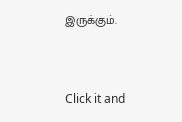இருக்கும்.



Click it and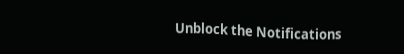Unblock the Notifications